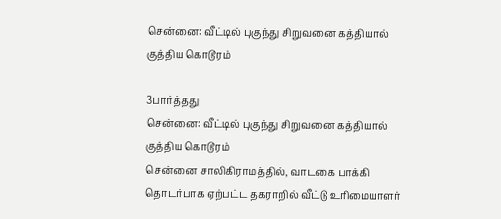சென்னை: வீட்டில் புகுந்து சிறுவனை கத்தியால் குத்திய கொடூரம்

3பார்த்தது
சென்னை: வீட்டில் புகுந்து சிறுவனை கத்தியால் குத்திய கொடூரம்
சென்னை சாலிகிராமத்தில், வாடகை பாக்கி தொடர்பாக ஏற்பட்ட தகராறில் வீட்டு உரிமையாளர்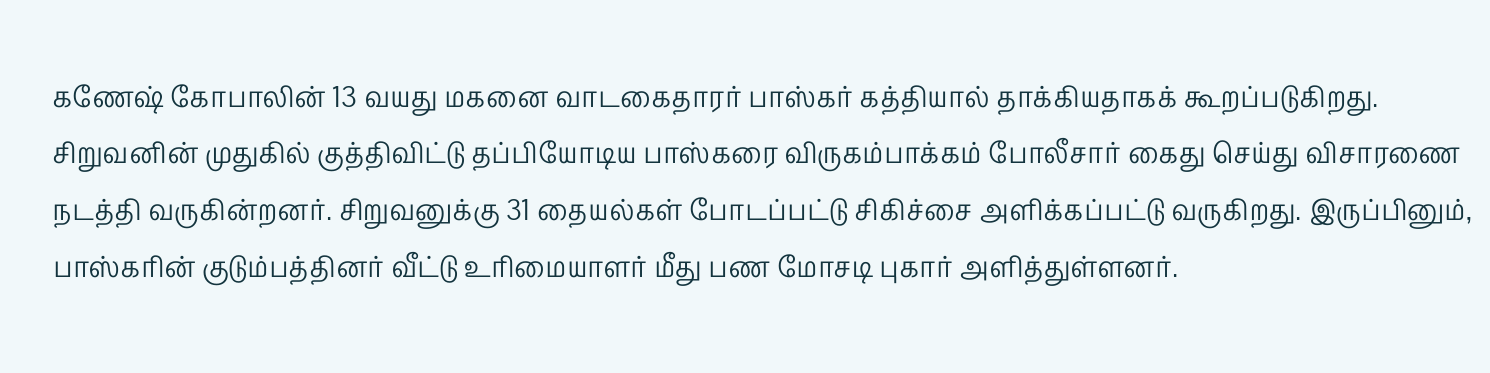கணேஷ் கோபாலின் 13 வயது மகனை வாடகைதாரர் பாஸ்கர் கத்தியால் தாக்கியதாகக் கூறப்படுகிறது. சிறுவனின் முதுகில் குத்திவிட்டு தப்பியோடிய பாஸ்கரை விருகம்பாக்கம் போலீசார் கைது செய்து விசாரணை நடத்தி வருகின்றனர். சிறுவனுக்கு 31 தையல்கள் போடப்பட்டு சிகிச்சை அளிக்கப்பட்டு வருகிறது. இருப்பினும், பாஸ்கரின் குடும்பத்தினர் வீட்டு உரிமையாளர் மீது பண மோசடி புகார் அளித்துள்ளனர்.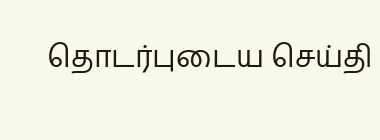தொடர்புடைய செய்தி